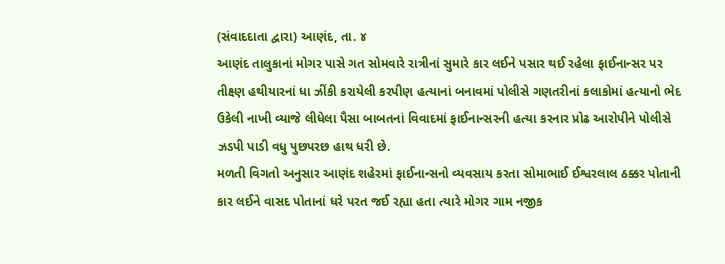(સંવાદદાતા દ્વારા) આણંદ, તા. ૪
આણંદ તાલુકાનાં મોગર પાસે ગત સોમવારે રાત્રીનાં સુમારે કાર લઈને પસાર થઈ રહેલા ફાઈનાન્સર પર તીક્ષ્ણ હથીયારનાં ધા ઝીંકી કરાયેલી કરપીણ હત્યાનાં બનાવમાં પોલીસે ગણતરીનાં કલાકોમાં હત્યાનો ભેદ ઉકેલી નાખી વ્યાજે લીધેલા પૈસા બાબતનાં વિવાદમાં ફાઈનાન્સરની હત્યા કરનાર પ્રોઢ આરોપીને પોલીસે ઝડપી પાડી વધુ પુછપરછ હાથ ધરી છે.
મળતી વિગતો અનુસાર આણંદ શહેરમાં ફાઈનાન્સનો વ્યવસાય કરતા સોમાભાઈ ઈશ્વરલાલ ઠક્કર પોતાની કાર લઈને વાસદ પોતાનાં ધરે પરત જઈ રહ્યા હતા ત્યારે મોગર ગામ નજીક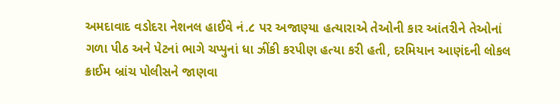અમદાવાદ વડોદરા નેશનલ હાઈવે નં.૮ પર અજાણ્યા હત્યારાએ તેઓની કાર આંતરીને તેઓનાં ગળા પીઠ અને પેટનાં ભાગે ચપ્પુનાં ધા ઝીંકી કરપીણ હત્યા કરી હતી, દરમિયાન આણંદની લોકલ ક્રાઈમ બ્રાંચ પોલીસને જાણવા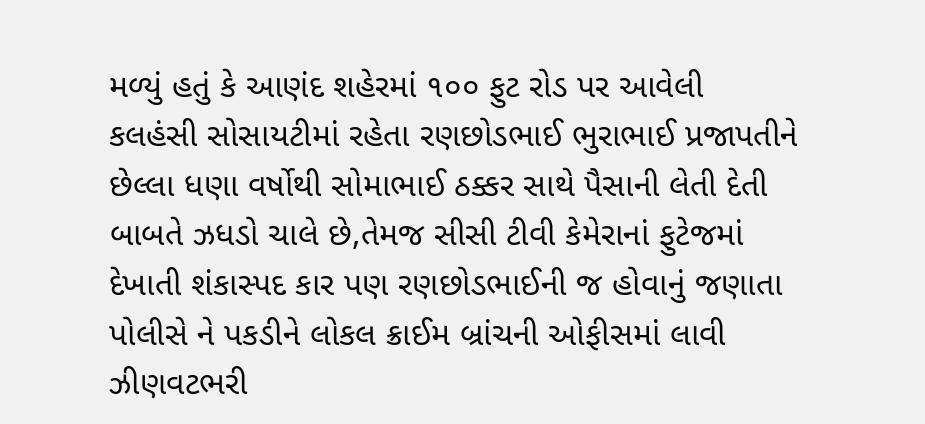મળ્યું હતું કે આણંદ શહેરમાં ૧૦૦ ફુટ રોડ પર આવેલી કલહંસી સોસાયટીમાં રહેતા રણછોડભાઈ ભુરાભાઈ પ્રજાપતીને છેલ્લા ધણા વર્ષોથી સોમાભાઈ ઠક્કર સાથે પૈસાની લેતી દેતી બાબતે ઝધડો ચાલે છે,તેમજ સીસી ટીવી કેમેરાનાં ફુટેજમાં દેખાતી શંકાસ્પદ કાર પણ રણછોડભાઈની જ હોવાનું જણાતા પોલીસે ને પકડીને લોકલ ક્રાઈમ બ્રાંચની ઓફીસમાં લાવી ઝીણવટભરી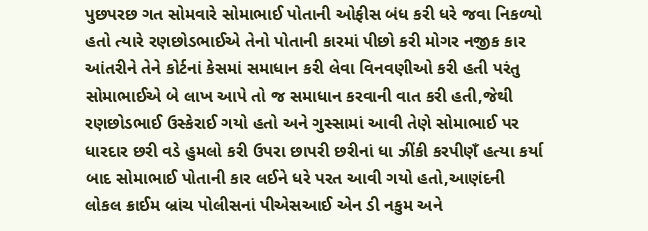પુછપરછ ગત સોમવારે સોમાભાઈ પોતાની ઓફીસ બંધ કરી ધરે જવા નિકળ્યો હતો ત્યારે રણછોડભાઈએ તેનો પોતાની કારમાં પીછો કરી મોગર નજીક કાર આંતરીને તેને કોર્ટનાં કેસમાં સમાધાન કરી લેવા વિનવણીઓ કરી હતી પરંતુ સોમાભાઈએ બે લાખ આપે તો જ સમાધાન કરવાની વાત કરી હતી,જેથી રણછોડભાઈ ઉસ્કેરાઈ ગયો હતો અને ગુસ્સામાં આવી તેણે સોમાભાઈ પર ધારદાર છરી વડે હુમલો કરી ઉપરા છાપરી છરીનાં ધા ઝીંકી કરપીણઁ હત્યા કર્યા બાદ સોમાભાઈ પોતાની કાર લઈને ધરે પરત આવી ગયો હતો,આણંદની લોકલ ક્રાઈમ બ્રાંચ પોલીસનાં પીએસઆઈ એન ડી નકુમ અને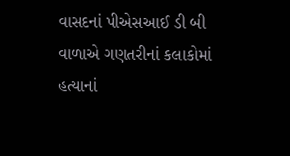વાસદનાં પીએસઆઈ ડી બી વાળાએ ગણતરીનાં કલાકોમાં હત્યાનાં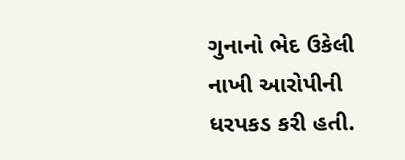ગુનાનો ભેદ ઉકેલી નાખી આરોપીની ધરપકડ કરી હતી.